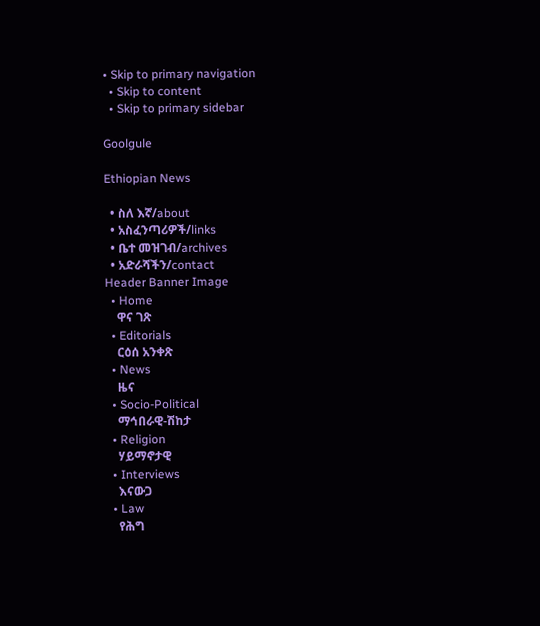• Skip to primary navigation
  • Skip to content
  • Skip to primary sidebar

Goolgule

Ethiopian News

  • ስለ እኛ/about
  • አስፈንጣሪዎች/links
  • ቤተ መዝገብ/archives
  • አድራሻችን/contact
Header Banner Image
  • Home
    ዋና ገጽ
  • Editorials
    ርዕሰ አንቀጽ
  • News
    ዜና
  • Socio-Political
    ማኅበራዊ-ሽከታ
  • Religion
    ሃይማኖታዊ
  • Interviews
    እናውጋ
  • Law
    የሕግ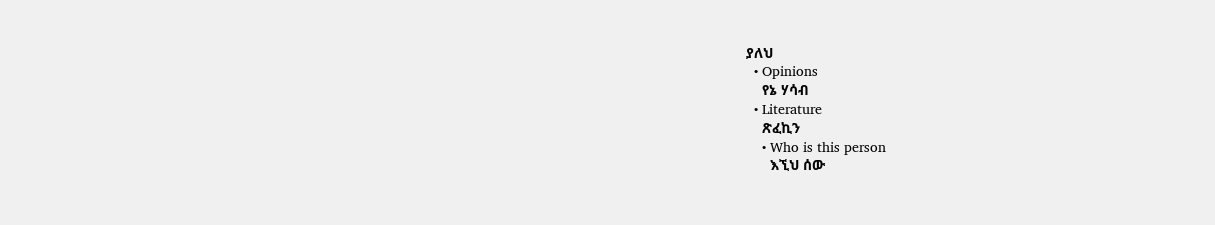ያለህ
  • Opinions
    የኔ ሃሳብ
  • Literature
    ጽፈኪን
    • Who is this person
      እኚህ ሰው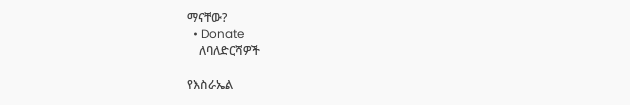ማናቸው?
  • Donate
    ለባለድርሻዎች

የእስራኤል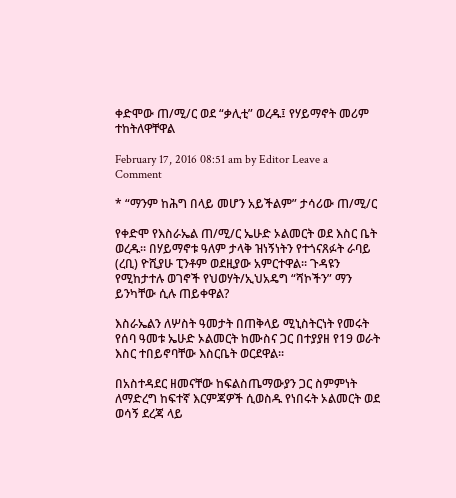ቀድሞው ጠ/ሚ/ር ወደ “ቃሊቲ” ወረዱ፤ የሃይማኖት መሪም ተከትለዋቸዋል

February 17, 2016 08:51 am by Editor Leave a Comment

* “ማንም ከሕግ በላይ መሆን አይችልም” ታሳሪው ጠ/ሚ/ር

የቀድሞ የእስራኤል ጠ/ሚ/ር ኤሁድ ኦልመርት ወደ እስር ቤት ወረዱ፡፡ በሃይማኖቱ ዓለም ታላቅ ዝነኝነትን የተጎናጸፉት ራባይ (ረቢ) ዮሺያሁ ፒንቶም ወደዚያው አምርተዋል፡፡ ጉዳዩን የሚከታተሉ ወገኖች የህወሃት/ኢህአዴግ “ሻኮችን” ማን ይንካቸው ሲሉ ጠይቀዋል?

እስራኤልን ለሦስት ዓመታት በጠቅላይ ሚኒስትርነት የመሩት የሰባ ዓመቱ ኤሁድ ኦልመርት ከሙስና ጋር በተያያዘ የ19 ወራት እስር ተበይኖባቸው እስርቤት ወርደዋል፡፡

በአስተዳደር ዘመናቸው ከፍልስጤማውያን ጋር ስምምነት ለማድረግ ከፍተኛ እርምጃዎች ሲወስዱ የነበሩት ኦልመርት ወደ ወሳኝ ደረጃ ላይ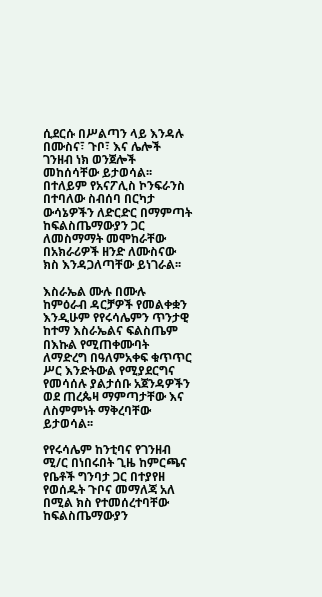ሲደርሱ በሥልጣን ላይ እንዳሉ በሙስና፣ ጉቦ፣ እና ሌሎች ገንዘብ ነክ ወንጀሎች መከሰሳቸው ይታወሳል፡፡ በተለይም የአናፖሊስ ኮንፍራንስ በተባለው ስብሰባ በርካታ ውሳኔዎችን ለድርድር በማምጣት ከፍልስጤማውያን ጋር ለመስማማት መሞከራቸው በአክራሪዎች ዘንድ ለሙስናው ክስ እንዳጋለጣቸው ይነገራል፡፡

እስራኤል ሙሉ በሙሉ ከምዕራብ ዳርቻዎች የመልቀቋን እንዲሁም የየሩሳሌምን ጥንታዊ ከተማ እስራኤልና ፍልስጤም በእኩል የሚጠቀሙባት ለማድረግ በዓለምአቀፍ ቁጥጥር ሥር እንድትውል የሚያደርግና የመሳሰሉ ያልታሰቡ አጀንዳዎችን ወደ ጠረጴዛ ማምጣታቸው እና ለስምምነት ማቅረባቸው ይታወሳል፡፡

የየሩሳሌም ከንቲባና የገንዘብ ሚ/ር በነበሩበት ጊዜ ከምርጫና የቤቶች ግንባታ ጋር በተያየዘ የወሰዱት ጉቦና መማለጃ አለ በሚል ክስ የተመሰረተባቸው ከፍልስጤማውያን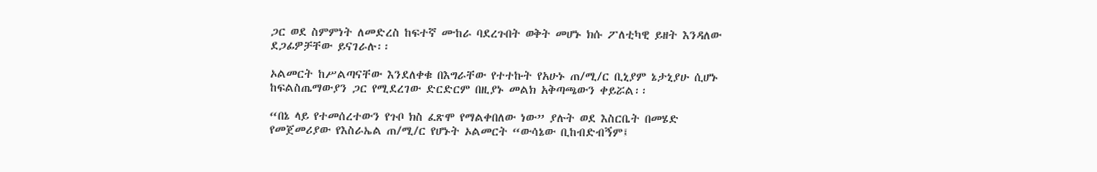ጋር ወደ ስምምነት ለመድረስ ከፍተኛ ሙከራ ባደረጉበት ወቅት መሆኑ ክሱ ፖለቲካዊ ይዘት እንዳለው ደጋፊዎቻቸው ይናገራሉ፡፡

ኦልመርት ከሥልጣናቸው እንደለቀቁ በእግራቸው የተተኩት የአሁኑ ጠ/ሚ/ር ቢኒያም ኔታኒያሁ ሲሆኑ ከፍልስጤማውያን ጋር የሚደረገው ድርድርም በዚያኑ መልክ አቅጣጫውን ቀይሯል፡፡

“በኔ ላይ የተመሰረተውን የጉቦ ክስ ፈጽሞ የማልቀበለው ነው” ያሉት ወደ እስርቤት በመሄድ የመጀመሪያው የእስራኤል ጠ/ሚ/ር የሆኑት ኦልመርት “ውሳኔው ቢከብድብኝም፤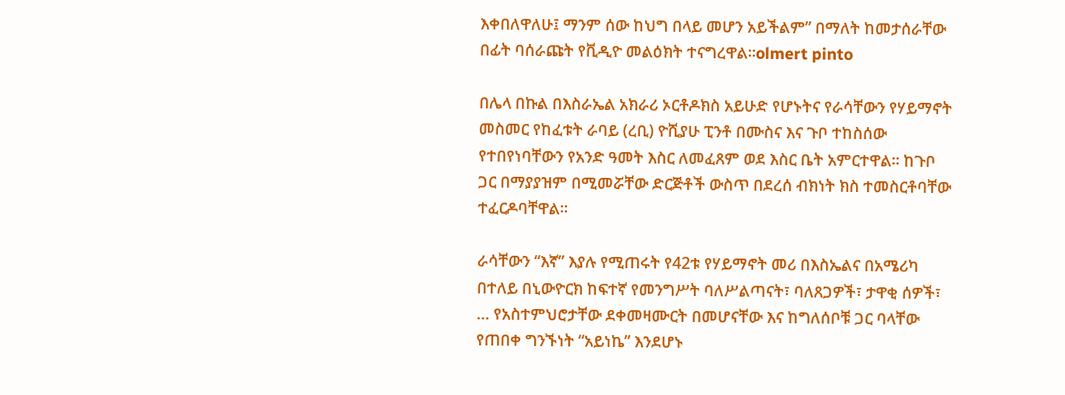እቀበለዋለሁ፤ ማንም ሰው ከህግ በላይ መሆን አይችልም” በማለት ከመታሰራቸው በፊት ባሰራጩት የቪዲዮ መልዕክት ተናግረዋል፡፡olmert pinto

በሌላ በኩል በእስራኤል አክራሪ ኦርቶዶክስ አይሁድ የሆኑትና የራሳቸውን የሃይማኖት መስመር የከፈቱት ራባይ (ረቢ) ዮሺያሁ ፒንቶ በሙስና እና ጉቦ ተከስሰው የተበየነባቸውን የአንድ ዓመት እስር ለመፈጸም ወደ እስር ቤት አምርተዋል፡፡ ከጉቦ ጋር በማያያዝም በሚመሯቸው ድርጅቶች ውስጥ በደረሰ ብክነት ክስ ተመስርቶባቸው ተፈርዶባቸዋል፡፡

ራሳቸውን “እኛ” እያሉ የሚጠሩት የ42ቱ የሃይማኖት መሪ በእስኤልና በአሜሪካ በተለይ በኒውዮርክ ከፍተኛ የመንግሥት ባለሥልጣናት፣ ባለጸጋዎች፣ ታዋቂ ሰዎች፣ … የአስተምህሮታቸው ደቀመዛሙርት በመሆናቸው እና ከግለሰቦቹ ጋር ባላቸው የጠበቀ ግንኙነት “አይነኬ” እንደሆኑ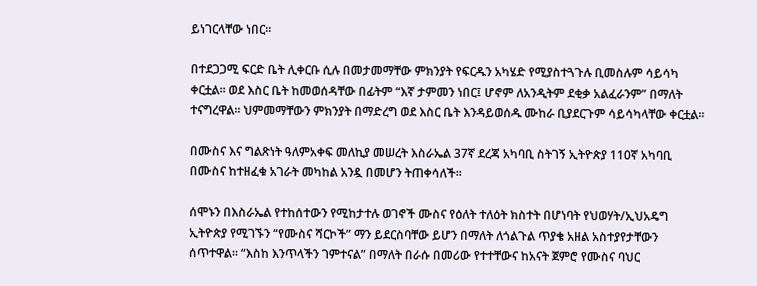ይነገርላቸው ነበር፡፡

በተደጋጋሚ ፍርድ ቤት ሊቀርቡ ሲሉ በመታመማቸው ምክንያት የፍርዱን አካሄድ የሚያስተጓጉሉ ቢመስሉም ሳይሳካ ቀርቷል፡፡ ወደ እስር ቤት ከመወሰዳቸው በፊትም “እኛ ታምመን ነበር፤ ሆኖም ለአንዲትም ደቂቃ አልፈራንም” በማለት ተናግረዋል፡፡ ህምመማቸውን ምክንያት በማድረግ ወደ እስር ቤት እንዳይወሰዱ ሙከራ ቢያደርጉም ሳይሳካላቸው ቀርቷል፡፡

በሙስና እና ግልጽነት ዓለምአቀፍ መለኪያ መሠረት እስራኤል 37ኛ ደረጃ አካባቢ ስትገኝ ኢትዮጵያ 110ኛ አካባቢ በሙስና ከተዘፈቁ አገራት መካከል አንዷ በመሆን ትጠቀሳለች፡፡

ሰሞኑን በእስራኤል የተከሰተውን የሚከታተሉ ወገኖች ሙስና የዕለት ተለዕት ክስተት በሆነባት የህወሃት/ኢህአዴግ ኢትዮጵያ የሚገኙን “የሙስና ሻርኮች” ማን ይደርስባቸው ይሆን በማለት ለጎልጉል ጥያቄ አዘል አስተያየታቸውን ሰጥተዋል፡፡ “እስከ እንጥላችን ገምተናል” በማለት በራሱ በመሪው የተተቸውና ከአናት ጀምሮ የሙስና ባህር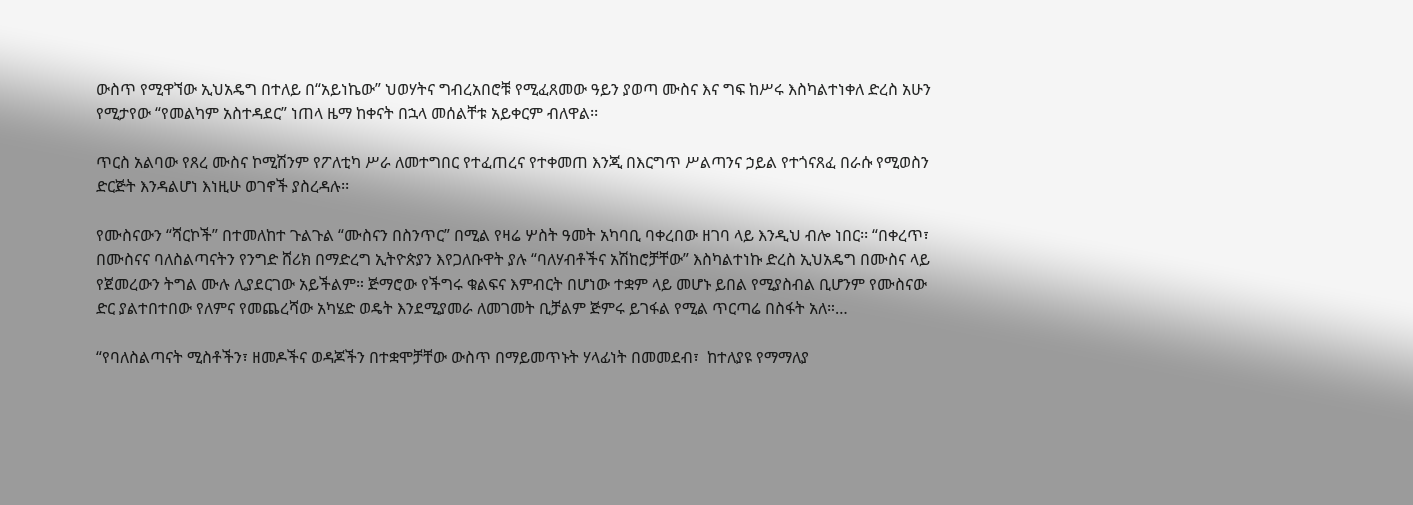ውስጥ የሚዋኘው ኢህአዴግ በተለይ በ“አይነኬው” ህወሃትና ግብረአበሮቹ የሚፈጸመው ዓይን ያወጣ ሙስና እና ግፍ ከሥሩ እስካልተነቀለ ድረስ አሁን የሚታየው “የመልካም አስተዳደር” ነጠላ ዜማ ከቀናት በኋላ መሰልቸቱ አይቀርም ብለዋል፡፡

ጥርስ አልባው የጸረ ሙስና ኮሚሽንም የፖለቲካ ሥራ ለመተግበር የተፈጠረና የተቀመጠ እንጂ በእርግጥ ሥልጣንና ኃይል የተጎናጸፈ በራሱ የሚወስን ድርጅት እንዳልሆነ እነዚሁ ወገኖች ያስረዳሉ፡፡

የሙስናውን “ሻርኮች” በተመለከተ ጉልጉል “ሙስናን በስንጥር” በሚል የዛሬ ሦስት ዓመት አካባቢ ባቀረበው ዘገባ ላይ እንዲህ ብሎ ነበር፡፡ “በቀረጥ፣ በሙስናና ባለስልጣናትን የንግድ ሸሪክ በማድረግ ኢትዮጵያን እየጋለቡዋት ያሉ “ባለሃብቶችና አሽከሮቻቸው” እስካልተነኩ ድረስ ኢህአዴግ በሙስና ላይ የጀመረውን ትግል ሙሉ ሊያደርገው አይችልም። ጅማሮው የችግሩ ቁልፍና እምብርት በሆነው ተቋም ላይ መሆኑ ይበል የሚያስብል ቢሆንም የሙስናው ድር ያልተበተበው የለምና የመጨረሻው አካሄድ ወዴት እንደሚያመራ ለመገመት ቢቻልም ጅምሩ ይገፋል የሚል ጥርጣሬ በስፋት አለ።…

“የባለስልጣናት ሚስቶችን፣ ዘመዶችና ወዳጆችን በተቋሞቻቸው ውስጥ በማይመጥኑት ሃላፊነት በመመደብ፣  ከተለያዩ የማማለያ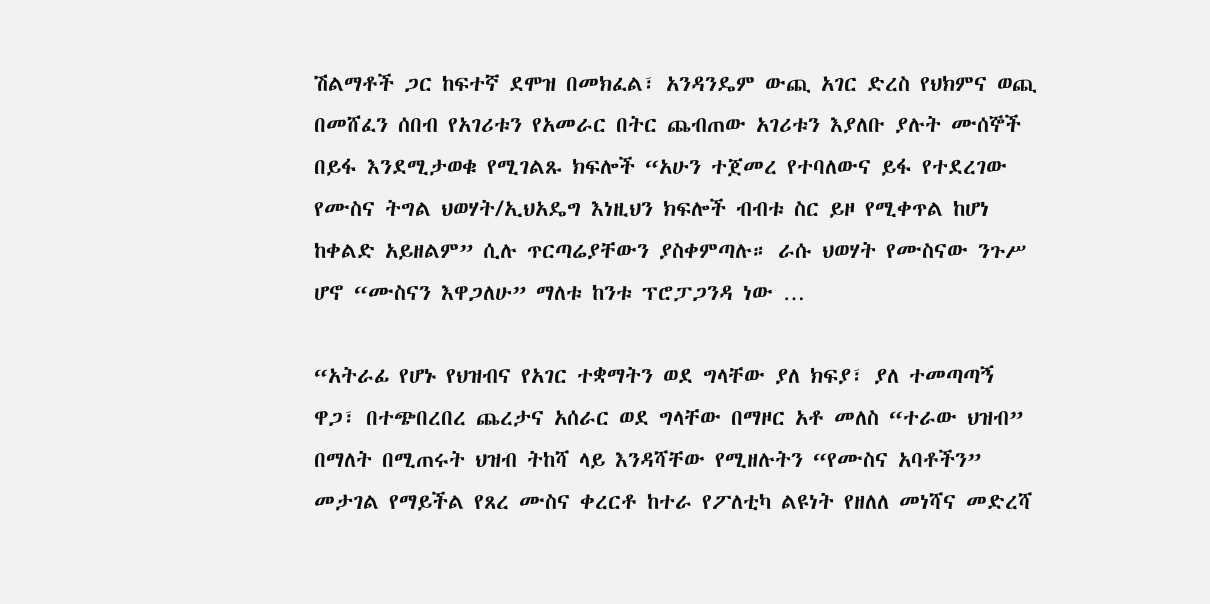ሽልማቶች ጋር ከፍተኛ ደሞዝ በመክፈል፣ አንዳንዴም ውጪ አገር ድረስ የህክምና ወጪ በመሸፈን ሰበብ የአገሪቱን የአመራር በትር ጨብጠው አገሪቱን እያለቡ ያሉት ሙሰኞች በይፋ እንደሚታወቁ የሚገልጹ ክፍሎች “አሁን ተጀመረ የተባለውና ይፋ የተደረገው የሙስና ትግል ህወሃት/ኢህአዴግ እነዚህን ክፍሎች ብብቱ ስር ይዞ የሚቀጥል ከሆነ ከቀልድ አይዘልም” ሲሉ ጥርጣሬያቸውን ያስቀምጣሉ። ራሱ ህወሃት የሙስናው ንጉሥ ሆኖ “ሙስናን እዋጋለሁ” ማለቱ ከንቱ ፕሮፓጋንዳ ነው …

“አትራፊ የሆኑ የህዝብና የአገር ተቋማትን ወደ ግላቸው ያለ ክፍያ፣ ያለ ተመጣጣኝ ዋጋ፣ በተጭበረበረ ጨረታና አሰራር ወደ ግላቸው በማዞር አቶ መለስ “ተራው ህዝብ” በማለት በሚጠሩት ህዝብ ትከሻ ላይ እንዳሻቸው የሚዘሉትን “የሙስና አባቶችን” መታገል የማይችል የጸረ ሙስና ቀረርቶ ከተራ የፖለቲካ ልዩነት የዘለለ መነሻና መድረሻ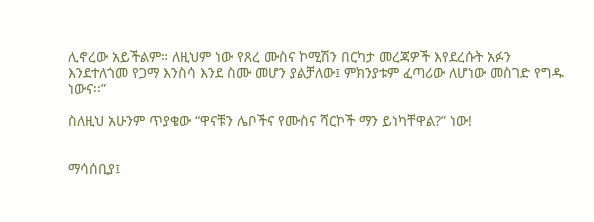ሊኖረው አይችልም። ለዚህም ነው የጸረ ሙስና ኮሚሽን በርካታ መረጃዎች እየደረሱት አፉን እንደተለጎመ የጋማ እንስሳ እንደ ስሙ መሆን ያልቻለው፤ ምክንያቱም ፈጣሪው ለሆነው መስገድ የግዱ ነውና፡፡”

ስለዚህ አሁንም ጥያቄው “ዋናቹን ሌቦችና የሙስና ሻርኮች ማን ይነካቸዋል?” ነው!


ማሳሰቢያ፤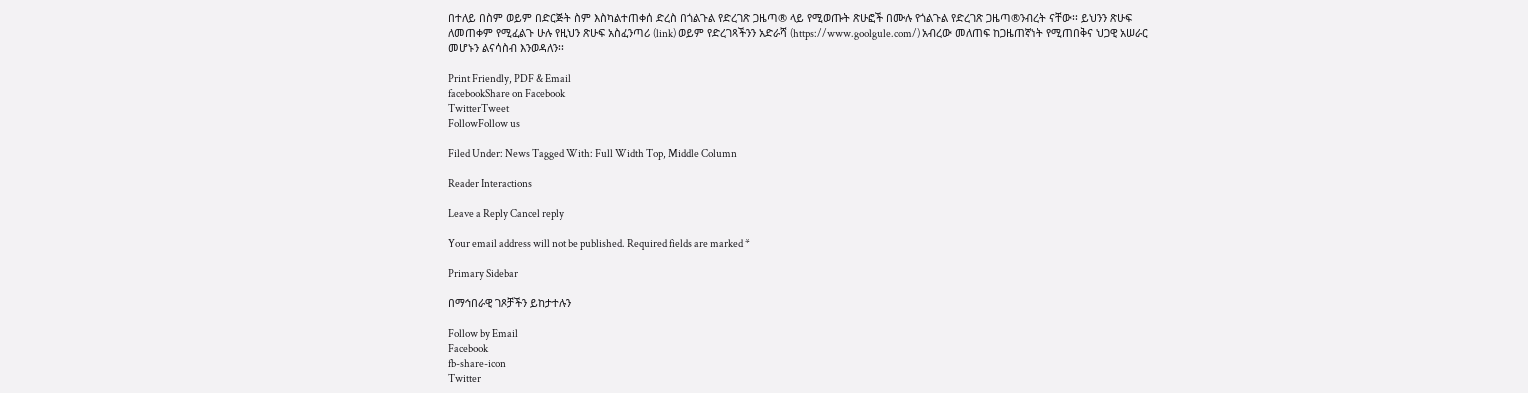በተለይ በስም ወይም በድርጅት ስም እስካልተጠቀሰ ድረስ በጎልጉል የድረገጽ ጋዜጣ® ላይ የሚወጡት ጽሁፎች በሙሉ የጎልጉል የድረገጽ ጋዜጣ®ንብረት ናቸው፡፡ ይህንን ጽሁፍ ለመጠቀም የሚፈልጉ ሁሉ የዚህን ጽሁፍ አስፈንጣሪ (link) ወይም የድረገጻችንን አድራሻ (https://www.goolgule.com/) አብረው መለጠፍ ከጋዜጠኛነት የሚጠበቅና ህጋዊ አሠራር መሆኑን ልናሳስብ እንወዳለን፡፡

Print Friendly, PDF & Email
facebookShare on Facebook
TwitterTweet
FollowFollow us

Filed Under: News Tagged With: Full Width Top, Middle Column

Reader Interactions

Leave a Reply Cancel reply

Your email address will not be published. Required fields are marked *

Primary Sidebar

በማኅበራዊ ገጾቻችን ይከታተሉን

Follow by Email
Facebook
fb-share-icon
Twitter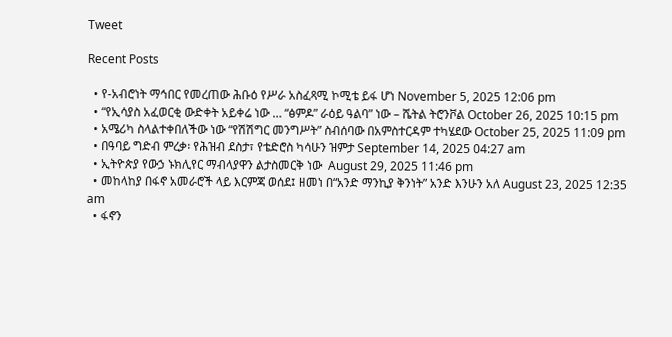Tweet

Recent Posts

  • የ-አብሮነት ማኅበር የመረጠው ሕቡዕ የሥራ አስፈጻሚ ኮሚቴ ይፋ ሆነ November 5, 2025 12:06 pm
  • “የኢሳያስ አፈወርቂ ውድቀት አይቀሬ ነው … “ፅምዶ” ራዕይ ዓልባ” ነው – ሼትል ትሮንቮል October 26, 2025 10:15 pm
  • አሜሪካ ስላልተቀበለችው ነው “የሽሽግር መንግሥት” ስብሰባው በአምስተርዳም ተካሄደው October 25, 2025 11:09 pm
  • በዓባይ ግድብ ምረቃ፡ የሕዝብ ደስታ፣ የቴድሮስ ካሳሁን ዝምታ September 14, 2025 04:27 am
  • ኢትዮጵያ የውኃ ኑክሊየር ማብላያዋን ልታስመርቅ ነው  August 29, 2025 11:46 pm
  • መከላከያ በፋኖ አመራሮች ላይ እርምጃ ወሰደ፤ ዘመነ በ“አንድ ማንኪያ ቅንነት” አንድ እንሁን አለ August 23, 2025 12:35 am
  • ፋኖን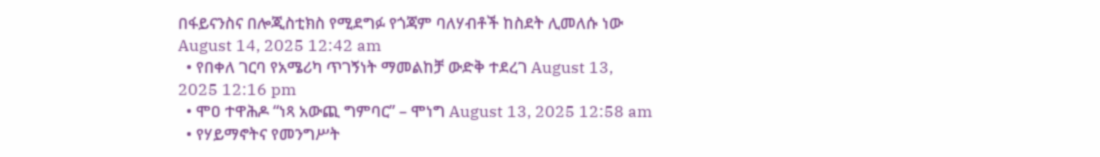በፋይናንስና በሎጂስቲክስ የሚደግፉ የጎጃም ባለሃብቶች ከስደት ሊመለሱ ነው August 14, 2025 12:42 am
  • የበቀለ ገርባ የአሜሪካ ጥገኝነት ማመልከቻ ውድቅ ተደረገ August 13, 2025 12:16 pm
  • ሞዐ ተዋሕዶ “ነጻ አውጪ ግምባር” – ሞነግ August 13, 2025 12:58 am
  • የሃይማኖትና የመንግሥት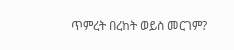ጥምረት በረከት ወይስ መርገም?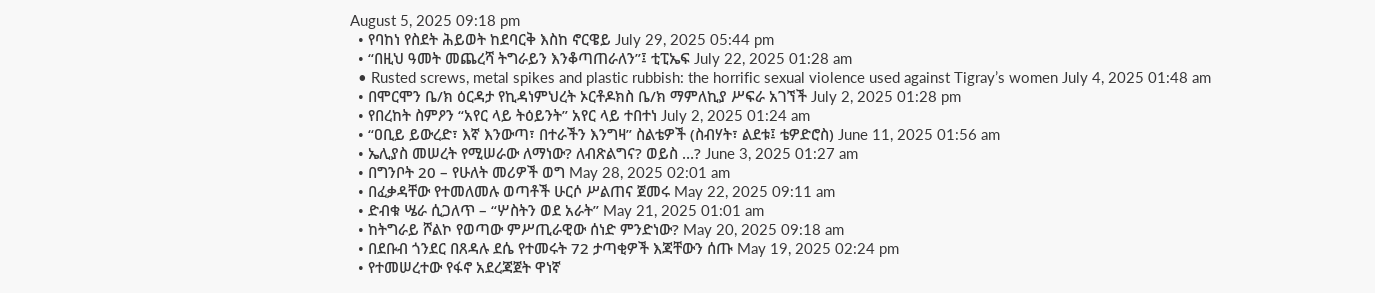August 5, 2025 09:18 pm
  • የባከነ የስደት ሕይወት ከደባርቅ እስከ ኖርዌይ July 29, 2025 05:44 pm
  • “በዚህ ዓመት መጨረሻ ትግራይን እንቆጣጠራለን”፤ ቲፒኤፍ July 22, 2025 01:28 am
  • Rusted screws, metal spikes and plastic rubbish: the horrific sexual violence used against Tigray’s women July 4, 2025 01:48 am
  • በሞርሞን ቤ/ክ ዕርዳታ የኪዳነምህረት ኦርቶዶክስ ቤ/ክ ማምለኪያ ሥፍራ አገኘች July 2, 2025 01:28 pm
  • የበረከት ስምዖን “አየር ላይ ትዕይንት” አየር ላይ ተበተነ July 2, 2025 01:24 am
  • “ዐቢይ ይውረድ፣ እኛ እንውጣ፣ በተራችን እንግዛ” ስልቴዎች (ስብሃት፣ ልደቱ፤ ቴዎድሮስ) June 11, 2025 01:56 am
  • ኤሊያስ መሠረት የሚሠራው ለማነው? ለብጽልግና? ወይስ …? June 3, 2025 01:27 am
  • በግንቦት 20 – የሁለት መሪዎች ወግ May 28, 2025 02:01 am
  • በፈቃዳቸው የተመለመሉ ወጣቶች ሁርሶ ሥልጠና ጀመሩ May 22, 2025 09:11 am
  • ድብቁ ሤራ ሲጋለጥ – “ሦስትን ወደ አራት” May 21, 2025 01:01 am
  • ከትግራይ ሾልኮ የወጣው ምሥጢራዊው ሰነድ ምንድነው? May 20, 2025 09:18 am
  • በደቡብ ጎንደር በጸዳሉ ደሴ የተመሩት 72 ታጣቂዎች እጃቸውን ሰጡ May 19, 2025 02:24 pm
  • የተመሠረተው የፋኖ አደረጃጀት ዋነኛ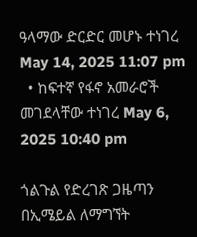ዓላማው ድርድር መሆኑ ተነገረ May 14, 2025 11:07 pm
  • ከፍተኛ የፋኖ አመራሮች መገደላቸው ተነገረ May 6, 2025 10:40 pm

ጎልጉል የድረገጽ ጋዜጣን በኢሜይል ለማግኘት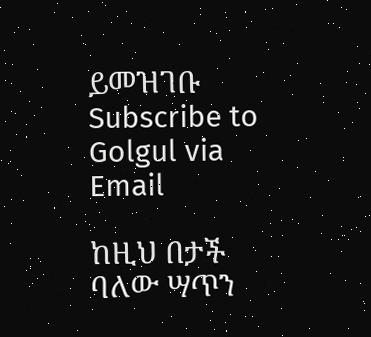ይመዝገቡ Subscribe to Golgul via Email

ከዚህ በታች ባለው ሣጥን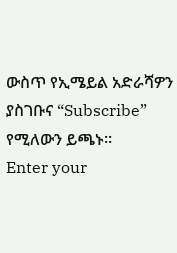ውስጥ የኢሜይል አድራሻዎን ያስገቡና “Subscribe” የሚለውን ይጫኑ፡፡
Enter your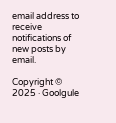email address to receive notifications of new posts by email.

Copyright © 2025 · Goolgule